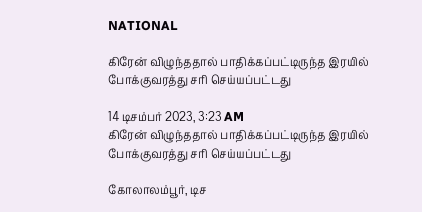NATIONAL

கிரேன் விழுந்ததால் பாதிக்கப்பட்டிருந்த இரயில் போக்குவரத்து சரி செய்யப்பட்டது

14 டிசம்பர் 2023, 3:23 AM
கிரேன் விழுந்ததால் பாதிக்கப்பட்டிருந்த இரயில் போக்குவரத்து சரி செய்யப்பட்டது

கோலாலம்பூர், டிச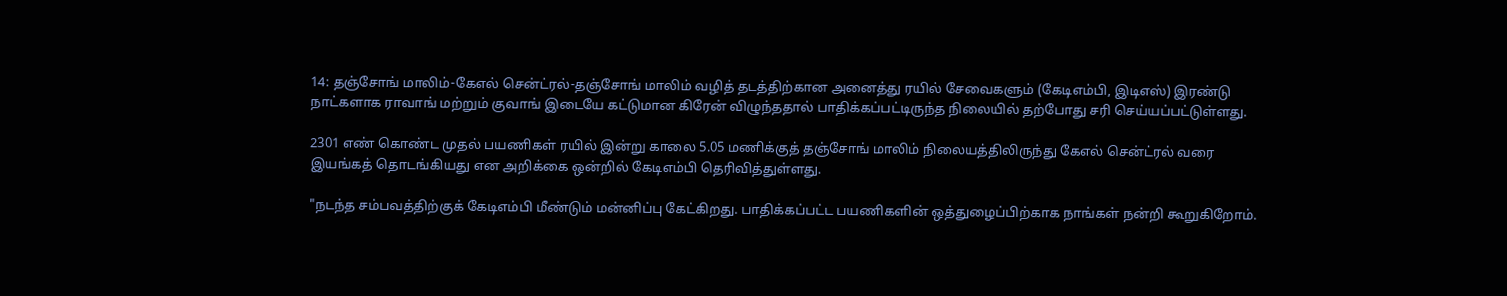14: தஞ்சோங் மாலிம்-கேஎல் சென்ட்ரல்-தஞ்சோங் மாலிம் வழித் தடத்திற்கான அனைத்து ரயில் சேவைகளும் (கேடிஎம்பி, இடிஎஸ்) இரண்டு நாட்களாக ராவாங் மற்றும் குவாங் இடையே கட்டுமான கிரேன் விழுந்ததால் பாதிக்கப்பட்டிருந்த நிலையில் தற்போது சரி செய்யப்பட்டுள்ளது.

2301 எண் கொண்ட முதல் பயணிகள் ரயில் இன்று காலை 5.05 மணிக்குத் தஞ்சோங் மாலிம் நிலையத்திலிருந்து கேஎல் சென்ட்ரல் வரை இயங்கத் தொடங்கியது என அறிக்கை ஒன்றில் கேடிஎம்பி தெரிவித்துள்ளது.

"நடந்த சம்பவத்திற்குக் கேடிஎம்பி மீண்டும் மன்னிப்பு கேட்கிறது. பாதிக்கப்பட்ட பயணிகளின் ஒத்துழைப்பிற்காக நாங்கள் நன்றி கூறுகிறோம்.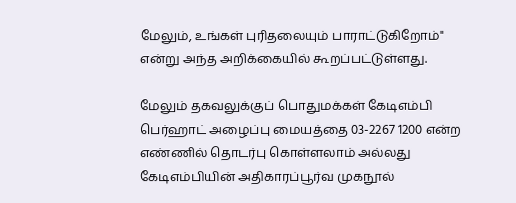மேலும், உங்கள் புரிதலையும் பாராட்டுகிறோம்" என்று அந்த அறிக்கையில் கூறப்பட்டுள்ளது.

மேலும் தகவலுக்குப் பொதுமக்கள் கேடிஎம்பி பெர்ஹாட் அழைப்பு மையத்தை 03-2267 1200 என்ற எண்ணில் தொடர்பு கொள்ளலாம் அல்லது கேடிஎம்பியின் அதிகாரப்பூர்வ முகநூல்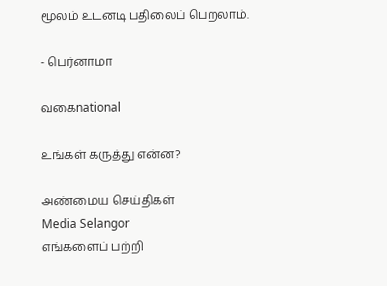மூலம் உடனடி பதிலைப் பெறலாம்.

- பெர்னாமா

வகைnational

உங்கள் கருத்து என்ன?

அண்மைய செய்திகள்
Media Selangor
எங்களைப் பற்றி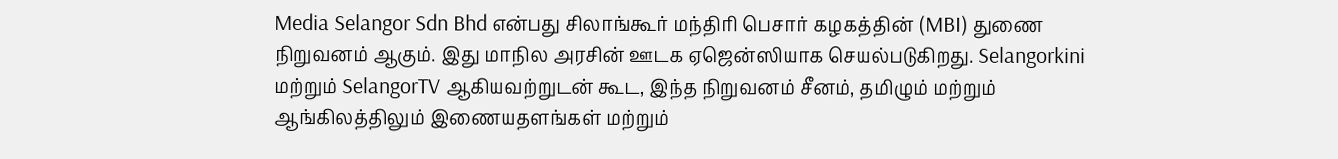Media Selangor Sdn Bhd என்பது சிலாங்கூர் மந்திரி பெசார் கழகத்தின் (MBI) துணை நிறுவனம் ஆகும். இது மாநில அரசின் ஊடக ஏஜென்ஸியாக செயல்படுகிறது. Selangorkini மற்றும் SelangorTV ஆகியவற்றுடன் கூட, இந்த நிறுவனம் சீனம், தமிழும் மற்றும் ஆங்கிலத்திலும் இணையதளங்கள் மற்றும்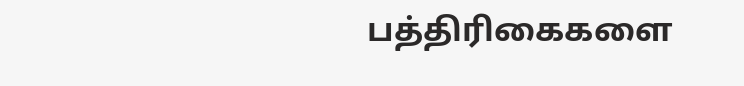பத்திரிகைகளை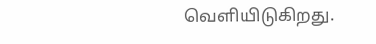வெளியிடுகிறது.